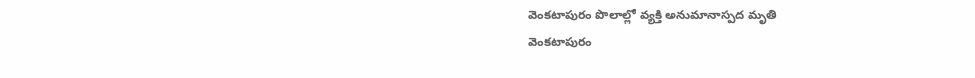వెంకటాపురం పొలాల్లో వ్యక్తి అనుమానాస్పద మృతి
వెంకటాపురం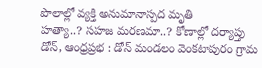పొలాల్లో వ్యక్తి అనుమానాస్పద మృతి
హత్యా..? సహజ మరణమా..? కోణాల్లో దర్యాప్తు
డోన్, ఆంధ్రప్రభ : డోన్ మండలం వెంకటాపురం గ్రామ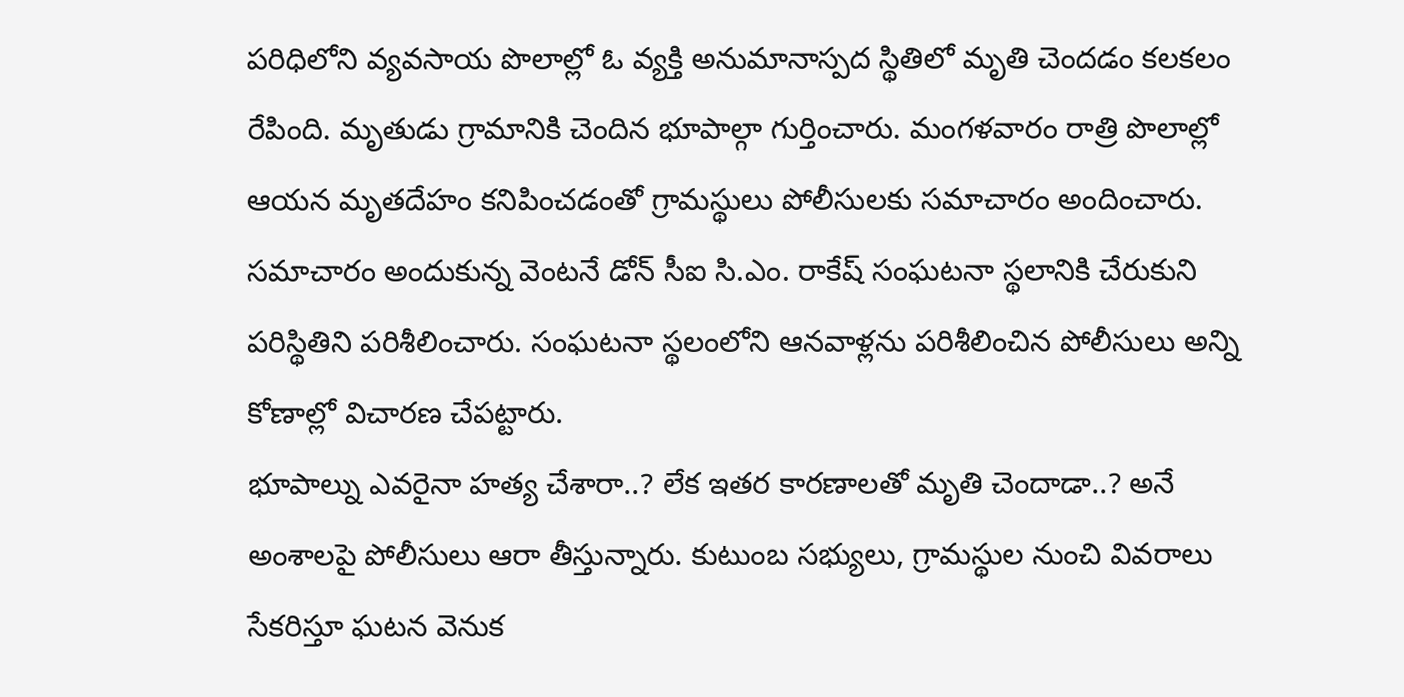పరిధిలోని వ్యవసాయ పొలాల్లో ఓ వ్యక్తి అనుమానాస్పద స్థితిలో మృతి చెందడం కలకలం రేపింది. మృతుడు గ్రామానికి చెందిన భూపాల్గా గుర్తించారు. మంగళవారం రాత్రి పొలాల్లో ఆయన మృతదేహం కనిపించడంతో గ్రామస్థులు పోలీసులకు సమాచారం అందించారు. సమాచారం అందుకున్న వెంటనే డోన్ సీఐ సి.ఎం. రాకేష్ సంఘటనా స్థలానికి చేరుకుని పరిస్థితిని పరిశీలించారు. సంఘటనా స్థలంలోని ఆనవాళ్లను పరిశీలించిన పోలీసులు అన్ని కోణాల్లో విచారణ చేపట్టారు.
భూపాల్ను ఎవరైనా హత్య చేశారా..? లేక ఇతర కారణాలతో మృతి చెందాడా..? అనే అంశాలపై పోలీసులు ఆరా తీస్తున్నారు. కుటుంబ సభ్యులు, గ్రామస్థుల నుంచి వివరాలు సేకరిస్తూ ఘటన వెనుక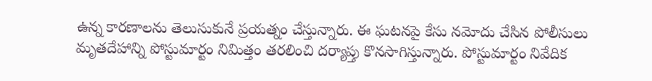ఉన్న కారణాలను తెలుసుకునే ప్రయత్నం చేస్తున్నారు. ఈ ఘటనపై కేసు నమోదు చేసిన పోలీసులు మృతదేహాన్ని పోస్టుమార్టం నిమిత్తం తరలించి దర్యాప్తు కొనసాగిస్తున్నారు. పోస్టుమార్టం నివేదిక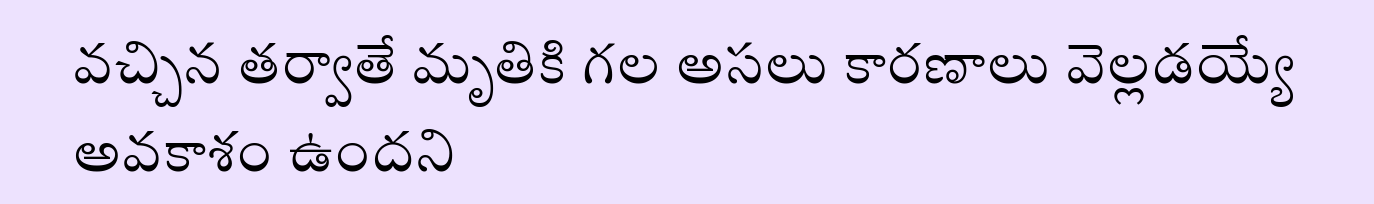వచ్చిన తర్వాతే మృతికి గల అసలు కారణాలు వెల్లడయ్యే అవకాశం ఉందని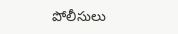పోలీసులు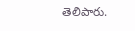తెలిపారు.